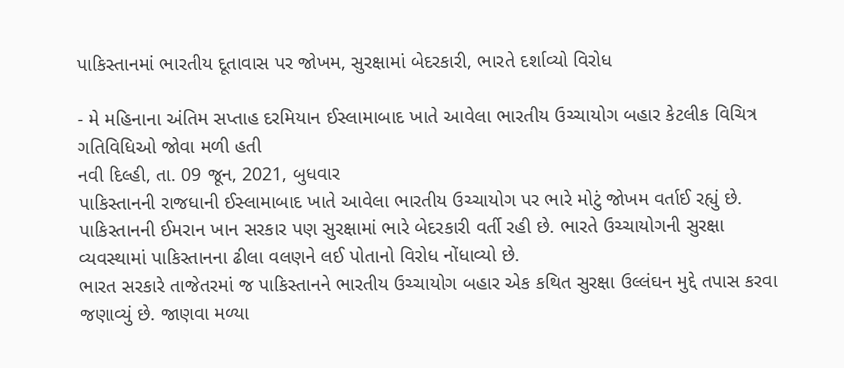પાકિસ્તાનમાં ભારતીય દૂતાવાસ પર જોખમ, સુરક્ષામાં બેદરકારી, ભારતે દર્શાવ્યો વિરોધ

- મે મહિનાના અંતિમ સપ્તાહ દરમિયાન ઈસ્લામાબાદ ખાતે આવેલા ભારતીય ઉચ્ચાયોગ બહાર કેટલીક વિચિત્ર ગતિવિધિઓ જોવા મળી હતી
નવી દિલ્હી, તા. 09 જૂન, 2021, બુધવાર
પાકિસ્તાનની રાજધાની ઈસ્લામાબાદ ખાતે આવેલા ભારતીય ઉચ્ચાયોગ પર ભારે મોટું જોખમ વર્તાઈ રહ્યું છે. પાકિસ્તાનની ઈમરાન ખાન સરકાર પણ સુરક્ષામાં ભારે બેદરકારી વર્તી રહી છે. ભારતે ઉચ્ચાયોગની સુરક્ષા વ્યવસ્થામાં પાકિસ્તાનના ઢીલા વલણને લઈ પોતાનો વિરોધ નોંધાવ્યો છે.
ભારત સરકારે તાજેતરમાં જ પાકિસ્તાનને ભારતીય ઉચ્ચાયોગ બહાર એક કથિત સુરક્ષા ઉલ્લંઘન મુદ્દે તપાસ કરવા જણાવ્યું છે. જાણવા મળ્યા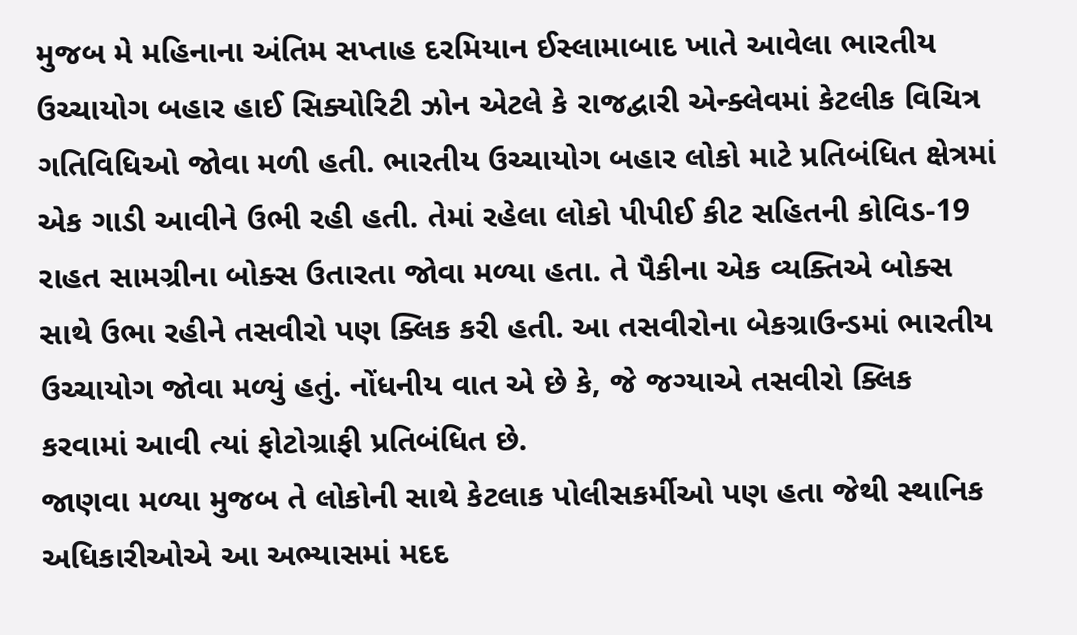મુજબ મે મહિનાના અંતિમ સપ્તાહ દરમિયાન ઈસ્લામાબાદ ખાતે આવેલા ભારતીય ઉચ્ચાયોગ બહાર હાઈ સિક્યોરિટી ઝોન એટલે કે રાજદ્વારી એન્ક્લેવમાં કેટલીક વિચિત્ર ગતિવિધિઓ જોવા મળી હતી. ભારતીય ઉચ્ચાયોગ બહાર લોકો માટે પ્રતિબંધિત ક્ષેત્રમાં એક ગાડી આવીને ઉભી રહી હતી. તેમાં રહેલા લોકો પીપીઈ કીટ સહિતની કોવિડ-19 રાહત સામગ્રીના બોક્સ ઉતારતા જોવા મળ્યા હતા. તે પૈકીના એક વ્યક્તિએ બોક્સ સાથે ઉભા રહીને તસવીરો પણ ક્લિક કરી હતી. આ તસવીરોના બેકગ્રાઉન્ડમાં ભારતીય ઉચ્ચાયોગ જોવા મળ્યું હતું. નોંધનીય વાત એ છે કે, જે જગ્યાએ તસવીરો ક્લિક કરવામાં આવી ત્યાં ફોટોગ્રાફી પ્રતિબંધિત છે.
જાણવા મળ્યા મુજબ તે લોકોની સાથે કેટલાક પોલીસકર્મીઓ પણ હતા જેથી સ્થાનિક અધિકારીઓએ આ અભ્યાસમાં મદદ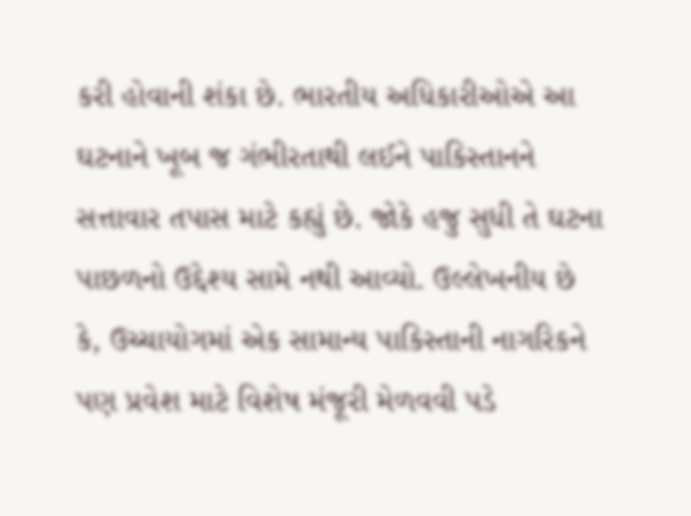કરી હોવાની શંકા છે. ભારતીય અધિકારીઓએ આ ઘટનાને ખૂબ જ ગંભીરતાથી લઈને પાકિસ્તાનને સત્તાવાર તપાસ માટે કહ્યું છે. જોકે હજુ સુધી તે ઘટના પાછળનો ઉદ્દેશ્ય સામે નથી આવ્યો. ઉલ્લેખનીય છે કે, ઉચ્ચાયોગમાં એક સામાન્ય પાકિસ્તાની નાગરિકને પણ પ્રવેશ માટે વિશેષ મંજૂરી મેળવવી પડે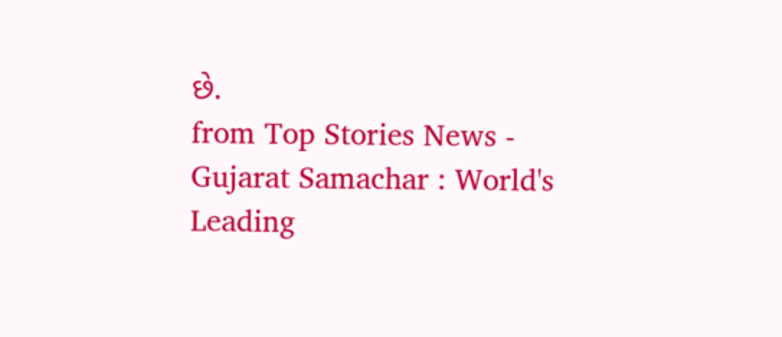છે.
from Top Stories News - Gujarat Samachar : World's Leading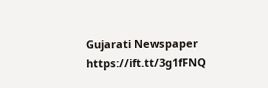Gujarati Newspaper https://ift.tt/3g1fFNQ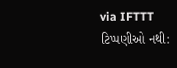via IFTTT
ટિપ્પણીઓ નથી: